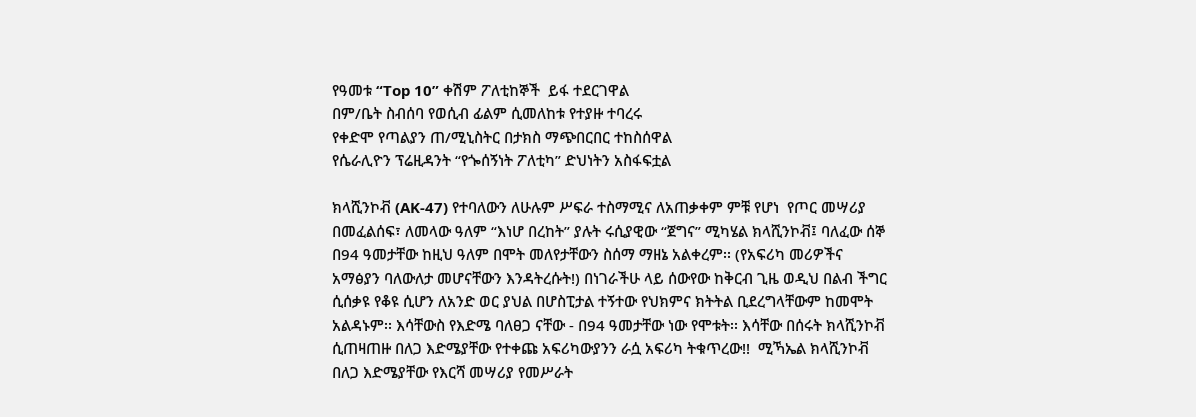የዓመቱ “Top 10” ቀሽም ፖለቲከኞች  ይፋ ተደርገዋል
በም/ቤት ስብሰባ የወሲብ ፊልም ሲመለከቱ የተያዙ ተባረሩ
የቀድሞ የጣልያን ጠ/ሚኒስትር በታክስ ማጭበርበር ተከስሰዋል
የሴራሊዮን ፕሬዚዳንት “የጐሰኝነት ፖለቲካ” ድህነትን አስፋፍቷል

ክላሺንኮቭ (AK-47) የተባለውን ለሁሉም ሥፍራ ተስማሚና ለአጠቃቀም ምቹ የሆነ  የጦር መሣሪያ በመፈልሰፍ፣ ለመላው ዓለም “እነሆ በረከት” ያሉት ሩሲያዊው “ጀግና” ሚካሄል ክላሺንኮቭ፤ ባለፈው ሰኞ በ94 ዓመታቸው ከዚህ ዓለም በሞት መለየታቸውን ስሰማ ማዘኔ አልቀረም፡፡ (የአፍሪካ መሪዎችና አማፅያን ባለውለታ መሆናቸውን እንዳትረሱት!) በነገራችሁ ላይ ሰውየው ከቅርብ ጊዜ ወዲህ በልብ ችግር ሲሰቃዩ የቆዩ ሲሆን ለአንድ ወር ያህል በሆስፒታል ተኝተው የህክምና ክትትል ቢደረግላቸውም ከመሞት አልዳኑም፡፡ እሳቸውስ የእድሜ ባለፀጋ ናቸው - በ94 ዓመታቸው ነው የሞቱት፡፡ እሳቸው በሰሩት ክላሺንኮቭ ሲጠዛጠዙ በለጋ እድሜያቸው የተቀጩ አፍሪካውያንን ራሷ አፍሪካ ትቁጥረው!!  ሚኻኤል ክላሺንኮቭ በለጋ እድሜያቸው የእርሻ መሣሪያ የመሥራት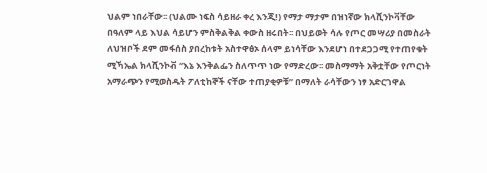ህልም ነበራቸው፡፡ (ህልሙ ነፍስ ሳይዘራ ቀረ እንጂ!) የማታ ማታም በዝነኛው ክላሺንኮቫቸው በዓለም ላይ እህል ሳይሆን ምስቅልቅል ቀውስ ዘሩበት፡፡ በህይወት ሳሉ የጦር መሣሪያ በመስራት ለህዝቦች ደም መፋሰስ ያበረከቱት አስተዋፅኦ ሰላም ይነሳቸው እንደሆነ በተደጋጋሚ የተጠየቁት ሚኻኤል ክላሺንኮቭ “እኔ እንቅልፌን ስለጥጥ ነው የማድረው፡፡ መስማማት አቅቷቸው የጦርነት አማራጭን የሚወስዱት ፖለቲከኞች ናቸው ተጠያቂዎቹ” በማለት ራሳቸውን ነፃ አድርገዋል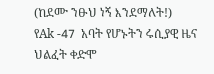(ከደሙ ንፁህ ነኝ እንደማለት!)
የAk -47  አባት የሆኑትን ሩሲያዊ ዜና ህልፈት ቀድሞ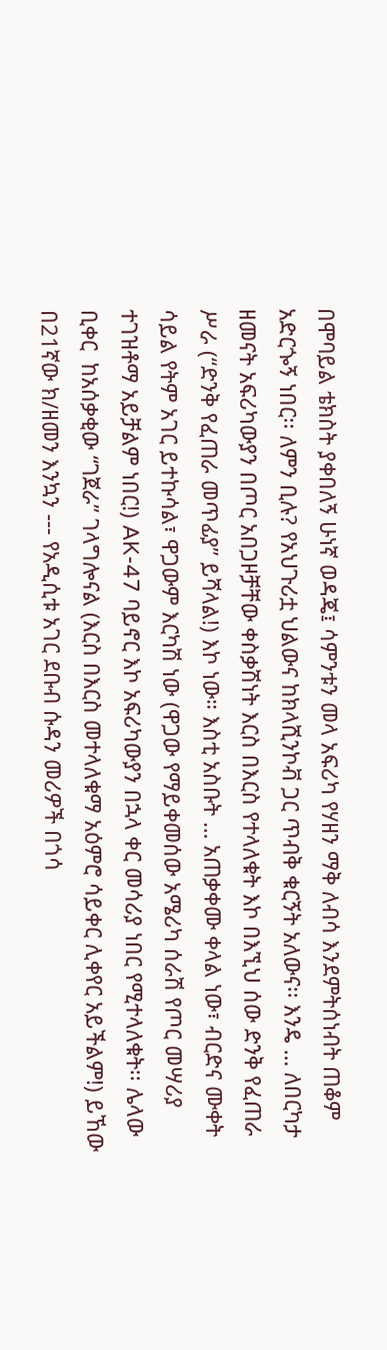በሞባይል ቴክስት ያቀበለኝ ሁነኛ ወዳጄ፤ ሳምንቱን መላ አፍሪካ የሃዘን ማቅ ለብሳ እንደምትሰነብት ጠቆም አድርጐኝ ነበር፡፡ ለምን ቢሉ? የአህጉሪቷ ህልውና ከክላሺንኮቭ ጋር ጥብቅ ቁርኝት አለውና፡፡ እንዴ … ለበርካታ ዘመናት አፍሪካውያን በጦር አበጋዞቻቸው ቀስቃሽነት እርስ በእርስ የተላለቁት እኮ በእኚህ ሰው ድንቅ የፈጠራ ሥራ (“ድንቅ የፈጠራ መጥፊያ” ይሻላል!) እኮ ነው። እስቲ አስቡት … አጠቃቀሙ ቀላል ነው፣ ብርድና ሙቀት ሳይል የትም አገር ይተኩሳል፣ ዋጋውም እርካሽ ነው (ዋጋው የማይቀመሰው አሜሪካ ሰራሽ የጦር መሣሪያ ተገዝቶማ አይቻልም ነበር!) AK-47 ባይኖር እኮ አፍሪካውያን በኋላ ቀር መሳሪያ ነበር የሚተላለቁት፡፡ ሌላው ቢቀር  ከአሰቃቂው “ገጀራ” ገላግሎናል (እርስ በእርስ መተላለቁማ አዕምሮ ሳይቀር ሊቀየር አይችልም!) ይኸው በ21ኛው ክ/ዘመን እንኳን --- የአዲሲቱ አገር ደቡብ ሱዳን መሪዎች በጎሳ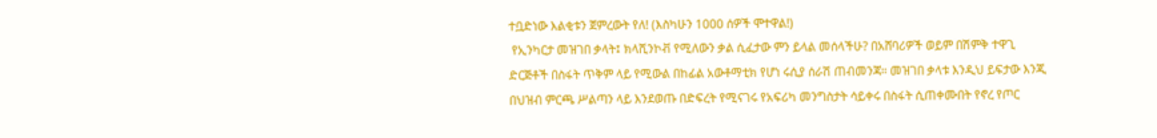ተቧድነው እልቂቱን ጀምረውት የለ! (እስካሁን 1000 ሰዎች ሞተዋል!)
 የኢንካርታ መዝገበ ቃላት፤ ክላሺንኮቭ የሚለውን ቃል ሲፈታው ምን ይላል መሰላችሁ? በአሸባሪዎች ወይም በሽምቅ ተዋጊ ድርጅቶች በስፋት ጥቅም ላይ የሚውል በከፊል አውቶማቲክ የሆነ ሩሲያ ሰራሽ ጠብመንጃ። መዝገበ ቃላቱ እንዲህ ይፍታው እንጂ በህዝብ ምርጫ ሥልጣን ላይ እንደወጡ በድፍረት የሚናገሩ የአፍሪካ መንግስታት ሳይቀሩ በስፋት ሲጠቀሙበት የኖረ የጦር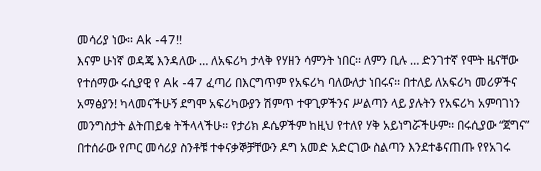መሳሪያ ነው፡፡ Ak -47!!
እናም ሁነኛ ወዳጄ እንዳለው … ለአፍሪካ ታላቅ የሃዘን ሳምንት ነበር፡፡ ለምን ቢሉ … ድንገተኛ የሞት ዜናቸው የተሰማው ሩሲያዊ የ Ak -47 ፈጣሪ በእርግጥም የአፍሪካ ባለውለታ ነበሩና፡፡ በተለይ ለአፍሪካ መሪዎችና አማፅያን! ካላመናችሁኝ ደግሞ አፍሪካውያን ሽምጥ ተዋጊዎችንና ሥልጣን ላይ ያሉትን የአፍሪካ አምባገነን መንግስታት ልትጠይቁ ትችላላችሁ፡፡ የታሪክ ዶሴዎችም ከዚህ የተለየ ሃቅ አይነግሯችሁም፡፡ በሩሲያው “ጀግና” በተሰራው የጦር መሳሪያ ስንቶቹ ተቀናቃኞቻቸውን ዶግ አመድ አድርገው ስልጣን እንደተቆናጠጡ የየአገሩ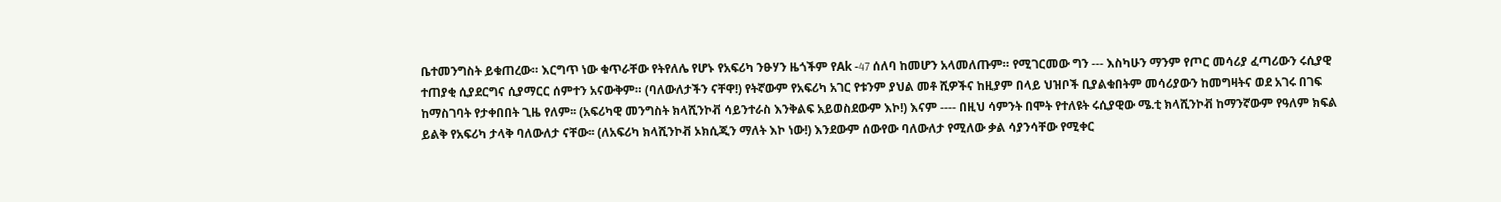ቤተመንግስት ይቁጠረው። እርግጥ ነው ቁጥራቸው የትየለሌ የሆኑ የአፍሪካ ንፁሃን ዜጎችም የAk -47 ሰለባ ከመሆን አላመለጡም። የሚገርመው ግን --- እስካሁን ማንም የጦር መሳሪያ ፈጣሪውን ሩሲያዊ ተጠያቂ ሲያደርግና ሲያማርር ሰምተን አናውቅም። (ባለውለታችን ናቸዋ!) የትኛውም የአፍሪካ አገር የቱንም ያህል መቶ ሺዎችና ከዚያም በላይ ህዝቦች ቢያልቁበትም መሳሪያውን ከመግዛትና ወደ አገሩ በገፍ ከማስገባት የታቀበበት ጊዜ የለም፡፡ (አፍሪካዊ መንግስት ክላሺንኮቭ ሳይንተራስ እንቅልፍ አይወስደውም እኮ!) እናም ---- በዚህ ሳምንት በሞት የተለዩት ሩሲያዊው ሜ.ቲ ክላሺንኮቭ ከማንኛውም የዓለም ክፍል ይልቅ የአፍሪካ ታላቅ ባለውለታ ናቸው፡፡ (ለአፍሪካ ክላሺንኮቭ ኦክሲጂን ማለት እኮ ነው!) እንደውም ሰውየው ባለውለታ የሚለው ቃል ሳያንሳቸው የሚቀር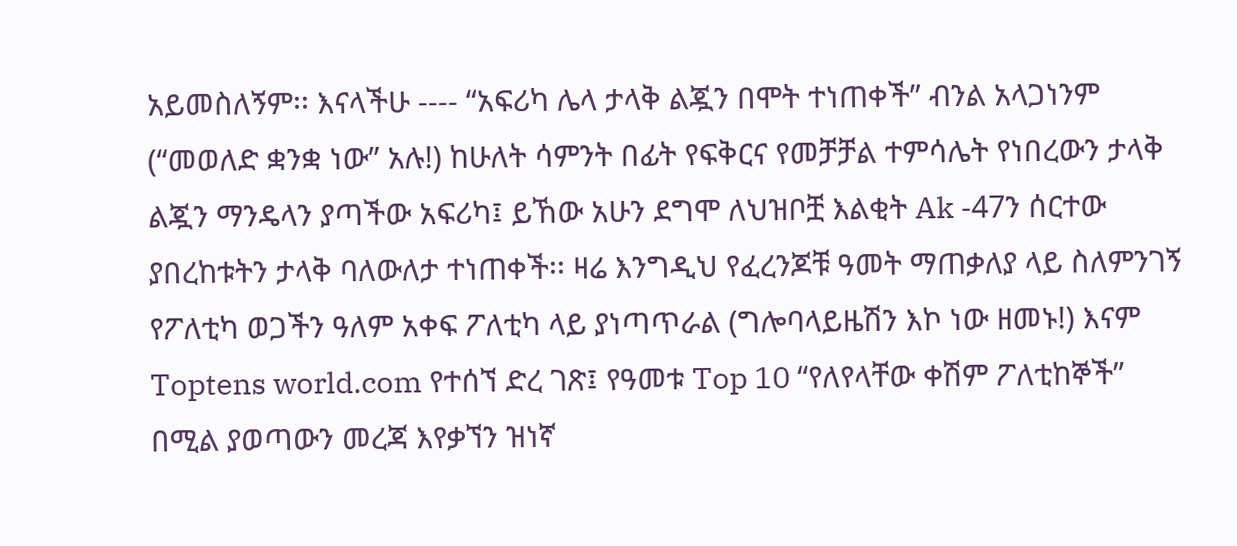አይመስለኝም፡፡ እናላችሁ ---- “አፍሪካ ሌላ ታላቅ ልጇን በሞት ተነጠቀች” ብንል አላጋነንም (“መወለድ ቋንቋ ነው” አሉ!) ከሁለት ሳምንት በፊት የፍቅርና የመቻቻል ተምሳሌት የነበረውን ታላቅ ልጇን ማንዴላን ያጣችው አፍሪካ፤ ይኸው አሁን ደግሞ ለህዝቦቿ እልቂት Ak -47ን ሰርተው ያበረከቱትን ታላቅ ባለውለታ ተነጠቀች፡፡ ዛሬ እንግዲህ የፈረንጆቹ ዓመት ማጠቃለያ ላይ ስለምንገኝ የፖለቲካ ወጋችን ዓለም አቀፍ ፖለቲካ ላይ ያነጣጥራል (ግሎባላይዜሽን እኮ ነው ዘመኑ!) እናም Toptens world.com የተሰኘ ድረ ገጽ፤ የዓመቱ Top 10 “የለየላቸው ቀሽም ፖለቲከኞች” በሚል ያወጣውን መረጃ እየቃኘን ዝነኛ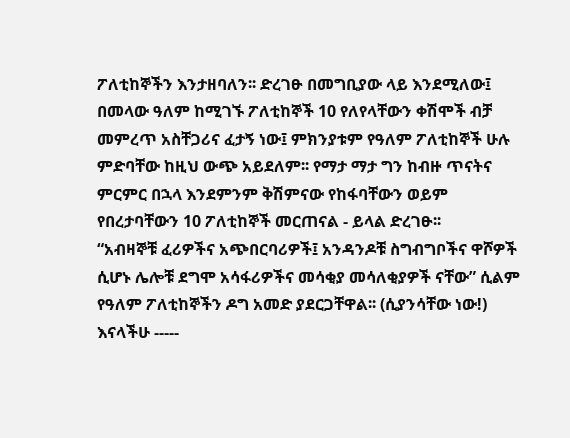ፖለቲከኞችን እንታዘባለን፡፡ ድረገፁ በመግቢያው ላይ እንደሚለው፤ በመላው ዓለም ከሚገኙ ፖለቲከኞች 10 የለየላቸውን ቀሽሞች ብቻ መምረጥ አስቸጋሪና ፈታኝ ነው፤ ምክንያቱም የዓለም ፖለቲከኞች ሁሉ ምድባቸው ከዚህ ውጭ አይደለም፡፡ የማታ ማታ ግን ከብዙ ጥናትና ምርምር በኋላ እንደምንም ቅሽምናው የከፋባቸውን ወይም የበረታባቸውን 10 ፖለቲከኞች መርጠናል - ይላል ድረገፁ፡፡
“አብዛኞቹ ፈሪዎችና አጭበርባሪዎች፤ አንዳንዶቹ ስግብግቦችና ዋሾዎች ሲሆኑ ሌሎቹ ደግሞ አሳፋሪዎችና መሳቂያ መሳለቂያዎች ናቸው” ሲልም የዓለም ፖለቲከኞችን ዶግ አመድ ያደርጋቸዋል፡፡ (ሲያንሳቸው ነው!) እናላችሁ -----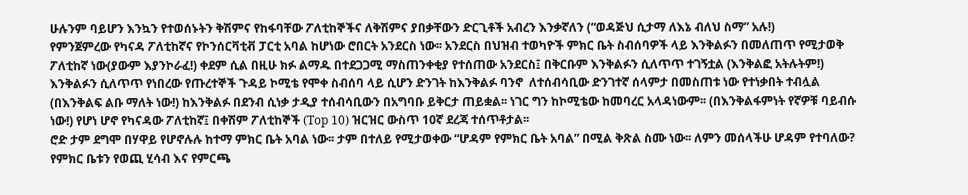ሁሉንም ባይሆን እንኳን የተወሰኑትን ቅሽምና የከፋባቸው ፖለቲከኞችና ለቅሽምና ያበቃቸውን ድርጊቶች አብረን እንቃኛለን (“ወዳጅህ ሲታማ ለእኔ ብለህ ስማ” አሉ!)
የምንጀምረው የካናዳ ፖለቲከኛና የኮንሰርቫቲቭ ፓርቲ አባል ከሆነው ሮበርት አንደርስ ነው፡፡ አንደርስ በህዝብ ተወካዮች ምክር ቤት ስብሰባዎች ላይ እንቅልፉን በመለጠጥ የሚታወቅ ፖለቲከኛ ነው(ያውም እያንኮራፈ!) ቀደም ሲል በዚሁ ክፉ ልማዱ በተደጋጋሚ ማስጠንቀቂያ የተሰጠው አንደርስ፤ በቅርቡም እንቅልፉን ሲለጥጥ ተገኝቷል (እንቅልፎ አትሉትም!) እንቅልፉን ሲለጥጥ የነበረው የጡረተኞች ጉዳይ ኮሚቴ የሞቀ ስብሰባ ላይ ሲሆን ድንገት ከእንቅልፉ ባንኖ  ለተሰብሳቢው ድንገተኛ ሰላምታ በመስጠቱ ነው የተነቃበት ተብሏል (በእንቅልፍ ልቡ ማለት ነው!) ከእንቅልፉ በደንብ ሲነቃ ታዲያ ተሰብሳቢውን በአግባቡ ይቅርታ ጠይቋል፡፡ ነገር ግን ከኮሚቴው ከመባረር አላዳነውም፡፡ (በእንቅልፋምነት የኛዎቹ ባይብሱ ነው!) የሆነ ሆኖ የካናዳው ፖለቲከኛ፤ በቀሽም ፖለቲከኞች (Top 10) ዝርዝር ውስጥ 10ኛ ደረጃ ተሰጥቶታል፡፡
ሮድ ታም ደግሞ በሃዋይ የሆኖሉሉ ከተማ ምክር ቤት አባል ነው፡፡ ታም በተለይ የሚታወቀው “ሆዳም የምክር ቤት አባል” በሚል ቅጽል ስሙ ነው፡፡ ለምን መሰላችሁ ሆዳም የተባለው? የምክር ቤቱን የወጪ ሂሳብ እና የምርጫ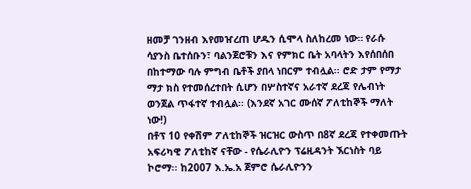ዘመቻ ገንዘብ እየመዠረጠ ሆዱን ሲሞላ ስለከረመ ነው። የራሱ ሳያንስ ቤተሰቡን፣ ባልንጀሮቹን እና የምክር ቤት አባላትን እየሰበሰበ በከተማው ባሉ ምግብ ቤቶች ያበላ ነበርም ተብሏል፡፡ ሮድ ታም የማታ ማታ ክስ የተመሰረተበት ሲሆን በሦስተኛና አራተኛ ደረጃ የሌብነት ወንጀል ጥፋተኛ ተብሏል፡፡ (እንደኛ አገር ሙሰኛ ፖለቲከኞች ማለት ነው!)
በቶፕ 10 የቀሽም ፖለቲከኞች ዝርዝር ውስጥ በ8ኛ ደረጃ የተቀመጡት አፍሪካዊ ፖለቲከኛ ናቸው - የሴራሊዮን ፕሬዚዳንት ኧርነስት ባይ ኮሮማ፡፡ ከ2007 እ.ኤ.አ ጀምሮ ሴራሊዮንን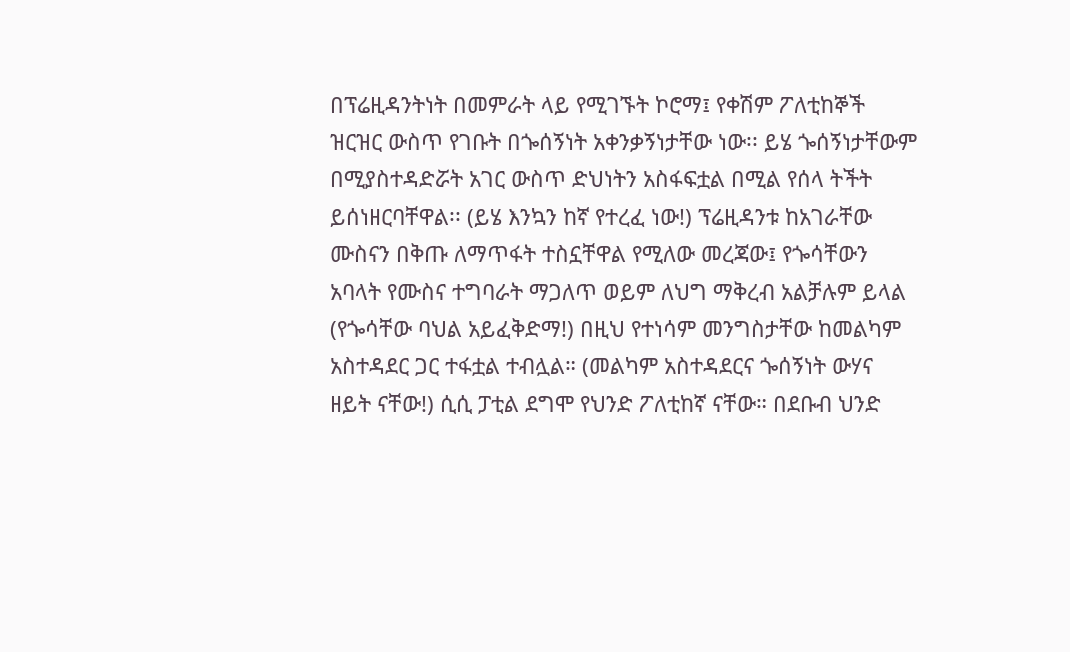በፕሬዚዳንትነት በመምራት ላይ የሚገኙት ኮሮማ፤ የቀሽም ፖለቲከኞች ዝርዝር ውስጥ የገቡት በጐሰኝነት አቀንቃኝነታቸው ነው፡፡ ይሄ ጐሰኝነታቸውም በሚያስተዳድሯት አገር ውስጥ ድህነትን አስፋፍቷል በሚል የሰላ ትችት ይሰነዘርባቸዋል፡፡ (ይሄ እንኳን ከኛ የተረፈ ነው!) ፕሬዚዳንቱ ከአገራቸው ሙስናን በቅጡ ለማጥፋት ተስኗቸዋል የሚለው መረጃው፤ የጐሳቸውን አባላት የሙስና ተግባራት ማጋለጥ ወይም ለህግ ማቅረብ አልቻሉም ይላል (የጐሳቸው ባህል አይፈቅድማ!) በዚህ የተነሳም መንግስታቸው ከመልካም አስተዳደር ጋር ተፋቷል ተብሏል። (መልካም አስተዳደርና ጐሰኝነት ውሃና ዘይት ናቸው!) ሲሲ ፓቲል ደግሞ የህንድ ፖለቲከኛ ናቸው። በደቡብ ህንድ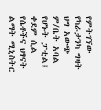የምትገኘው የካራታንካ ግዛት ህግ አውጭ ም/ቤት አባል የሆኑት ፓቲል፤ ቀደም ሲል የሴቶችና ህፃናት ልማት ሚኒስትር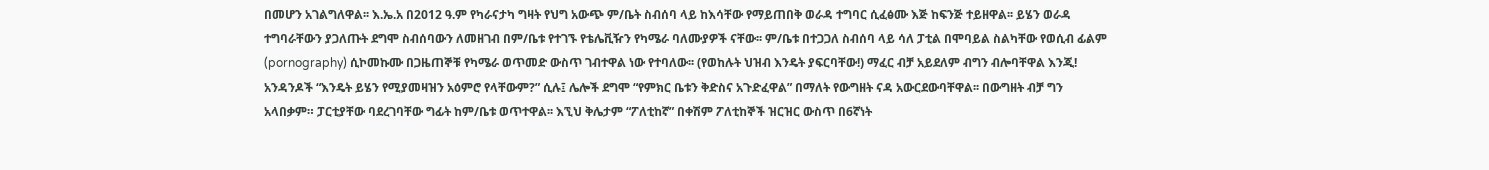በመሆን አገልግለዋል፡፡ እ.ኤ.አ በ2012 ዓ.ም የካራናታካ ግዛት የህግ አውጭ ም/ቤት ስብሰባ ላይ ከእሳቸው የማይጠበቅ ወራዳ ተግባር ሲፈፅሙ እጅ ከፍንጅ ተይዘዋል፡፡ ይሄን ወራዳ ተግባራቸውን ያጋለጡት ደግሞ ስብሰባውን ለመዘገብ በም/ቤቱ የተገኙ የቴሌቪዥን የካሜራ ባለሙያዎች ናቸው፡፡ ም/ቤቱ በተጋጋለ ስብሰባ ላይ ሳለ ፓቲል በሞባይል ስልካቸው የወሲብ ፊልም (pornography) ሲኮመኩሙ በጋዜጠኞቹ የካሜራ ወጥመድ ውስጥ ገብተዋል ነው የተባለው፡፡ (የወከሉት ህዝብ እንዴት ያፍርባቸው!) ማፈር ብቻ አይደለም ብግን ብሎባቸዋል እንጂ! አንዳንዶች “እንዴት ይሄን የሚያመዛዝን አዕምሮ የላቸውም?” ሲሉ፤ ሌሎች ደግሞ “የምክር ቤቱን ቅድስና አጉድፈዋል” በማለት የውግዘት ናዳ አውርደውባቸዋል፡፡ በውግዘት ብቻ ግን አላበቃም። ፓርቲያቸው ባደረገባቸው ግፊት ከም/ቤቱ ወጥተዋል፡፡ እኚህ ቅሌታም “ፖለቲከኛ” በቀሽም ፖለቲከኞች ዝርዝር ውስጥ በ6ኛነት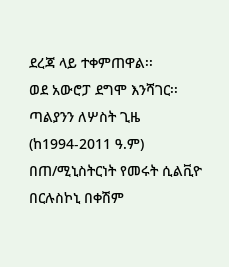ደረጃ ላይ ተቀምጠዋል፡፡
ወደ አውሮፓ ደግሞ እንሻገር፡፡ ጣልያንን ለሦስት ጊዜ (ከ1994-2011 ዓ.ም) በጠ/ሚኒስትርነት የመሩት ሲልቪዮ በርሉስኮኒ በቀሽም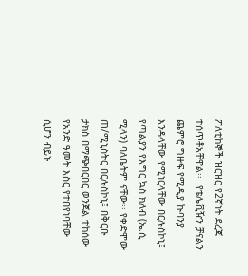ፖለቲከኞች ዝርዝር የ2ኛነት ደረጃ ተሰጥቶአቸዋል፡፡  የቴሌቪዥን ቻናልን ጨምሮ ግዙፍ የሚዲያ ኩባንያ እንዳላቸው የሚነርላቸው በርሉስኮኒ፤ የጣልያን የእግር ኳስ ክለብ (ኤ.ሲ ሚላን) ባለቤትም ናቸው፡፡ የቀድሞው ጠ/ሚኒስትር በርሉስኮኒ፤ በቅርቡ ታክስ በማጭበርበር ወንጀል ተከሰው የአንድ ዓመት እስር የተበየነባቸው ሲሆን ብይኑ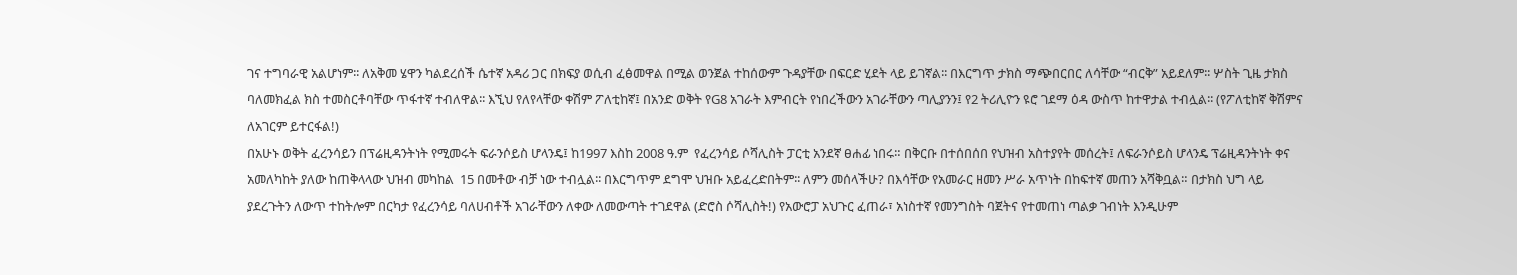ገና ተግባራዊ አልሆነም፡፡ ለአቅመ ሄዋን ካልደረሰች ሴተኛ አዳሪ ጋር በክፍያ ወሲብ ፈፅመዋል በሚል ወንጀል ተከሰውም ጉዳያቸው በፍርድ ሂደት ላይ ይገኛል፡፡ በእርግጥ ታክስ ማጭበርበር ለሳቸው “ብርቅ” አይደለም፡፡ ሦስት ጊዜ ታክስ ባለመክፈል ክስ ተመስርቶባቸው ጥፋተኛ ተብለዋል፡፡ እኚህ የለየላቸው ቀሽም ፖለቲከኛ፤ በአንድ ወቅት የG8 አገራት እምብርት የነበረችውን አገራቸውን ጣሊያንን፤ የ2 ትሪሊዮን ዩሮ ገደማ ዕዳ ውስጥ ከተዋታል ተብሏል፡፡ (የፖለቲከኛ ቅሽምና ለአገርም ይተርፋል!)
በአሁኑ ወቅት ፈረንሳይን በፕሬዚዳንትነት የሚመሩት ፍራንሶይስ ሆላንዴ፤ ከ1997 እስከ 2008 ዓ.ም  የፈረንሳይ ሶሻሊስት ፓርቲ አንደኛ ፀሐፊ ነበሩ። በቅርቡ በተሰበሰበ የህዝብ አስተያየት መሰረት፤ ለፍራንሶይስ ሆላንዴ ፕሬዚዳንትነት ቀና አመለካከት ያለው ከጠቅላላው ህዝብ መካከል  15 በመቶው ብቻ ነው ተብሏል፡፡ በእርግጥም ደግሞ ህዝቡ አይፈረድበትም፡፡ ለምን መሰላችሁ? በእሳቸው የአመራር ዘመን ሥራ አጥነት በከፍተኛ መጠን አሻቅቧል። በታክስ ህግ ላይ ያደረጉትን ለውጥ ተከትሎም በርካታ የፈረንሳይ ባለሀብቶች አገራቸውን ለቀው ለመውጣት ተገደዋል (ድሮስ ሶሻሊስት!) የአውሮፓ አህጉር ፈጠራ፣ አነስተኛ የመንግስት ባጀትና የተመጠነ ጣልቃ ገብነት እንዲሁም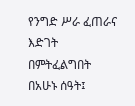የንግድ ሥራ ፈጠራና እድገት በምትፈልግበት በአሁኑ ሰዓት፤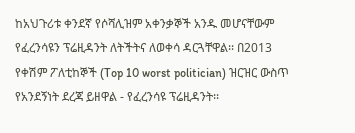ከአህጉሪቱ ቀንደኛ የሶሻሊዝም አቀንቃኞች አንዱ መሆናቸውም የፈረንሳዩን ፕሬዚዳንት ለትችትና ለወቀሳ ዳርጓቸዋል፡፡ በ2013 የቀሽም ፖለቲከኞች (Top 10 worst politician) ዝርዝር ውስጥ የአንደኝነት ደረጃ ይዘዋል - የፈረንሳዩ ፕሬዚዳንት፡፡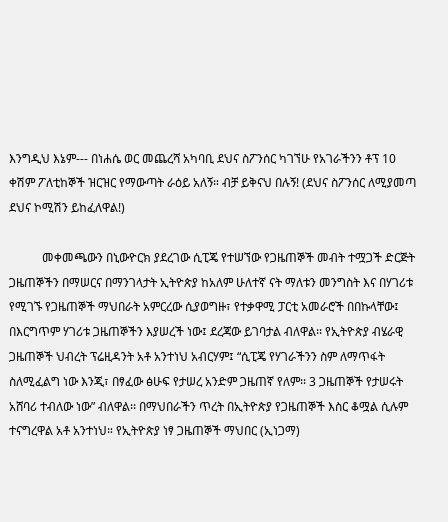እንግዲህ እኔም--- በነሐሴ ወር መጨረሻ አካባቢ ደህና ስፖንሰር ካገኘሁ የአገራችንን ቶፕ 10 ቀሽም ፖለቲከኞች ዝርዝር የማውጣት ራዕይ አለኝ። ብቻ ይቅናህ በሉኝ! (ደህና ስፖንሰር ለሚያመጣ ደህና ኮሚሽን ይከፈለዋል!)

           መቀመጫውን በኒውዮርክ ያደረገው ሲፒጄ የተሠኘው የጋዜጠኞች መብት ተሟጋች ድርጅት ጋዜጠኞችን በማሠርና በማንገላታት ኢትዮጵያ ከአለም ሁለተኛ ናት ማለቱን መንግስት እና በሃገሪቱ የሚገኙ የጋዜጠኞች ማህበራት አምርረው ሲያወግዙ፣ የተቃዋሚ ፓርቲ አመራሮች በበኩላቸው፤ በእርግጥም ሃገሪቱ ጋዜጠኞችን እያሠረች ነው፤ ደረጃው ይገባታል ብለዋል፡፡ የኢትዮጵያ ብሄራዊ ጋዜጠኞች ህብረት ፕሬዚዳንት አቶ አንተነህ አብርሃም፤ “ሲፒጄ የሃገራችንን ስም ለማጥፋት ስለሚፈልግ ነው እንጂ፣ በፃፈው ፅሁፍ የታሠረ አንድም ጋዜጠኛ የለም፡፡ 3 ጋዜጠኞች የታሠሩት አሸባሪ ተብለው ነው” ብለዋል፡፡ በማህበራችን ጥረት በኢትዮጵያ የጋዜጠኞች እስር ቆሟል ሲሉም ተናግረዋል አቶ አንተነህ። የኢትዮጵያ ነፃ ጋዜጠኞች ማህበር (ኢነጋማ)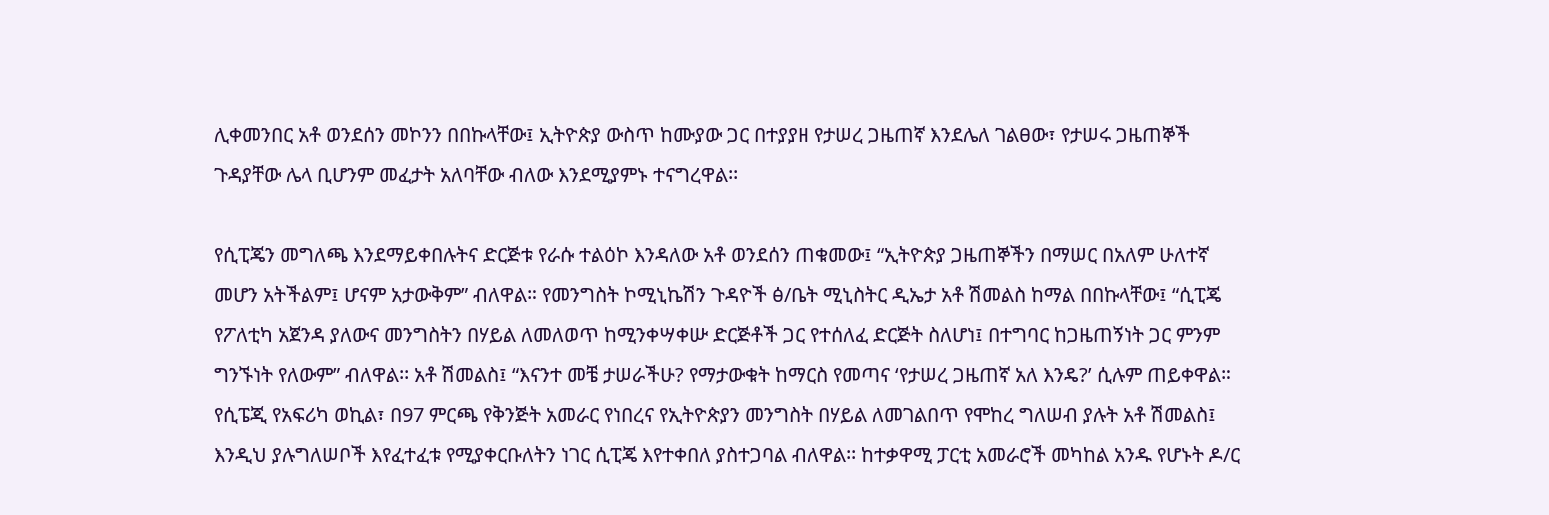ሊቀመንበር አቶ ወንደሰን መኮንን በበኩላቸው፤ ኢትዮጵያ ውስጥ ከሙያው ጋር በተያያዘ የታሠረ ጋዜጠኛ እንደሌለ ገልፀው፣ የታሠሩ ጋዜጠኞች ጉዳያቸው ሌላ ቢሆንም መፈታት አለባቸው ብለው እንደሚያምኑ ተናግረዋል፡፡

የሲፒጄን መግለጫ እንደማይቀበሉትና ድርጅቱ የራሱ ተልዕኮ እንዳለው አቶ ወንደሰን ጠቁመው፤ “ኢትዮጵያ ጋዜጠኞችን በማሠር በአለም ሁለተኛ መሆን አትችልም፤ ሆናም አታውቅም” ብለዋል። የመንግስት ኮሚኒኬሽን ጉዳዮች ፅ/ቤት ሚኒስትር ዲኤታ አቶ ሽመልስ ከማል በበኩላቸው፤ “ሲፒጄ የፖለቲካ አጀንዳ ያለውና መንግስትን በሃይል ለመለወጥ ከሚንቀሣቀሡ ድርጅቶች ጋር የተሰለፈ ድርጅት ስለሆነ፤ በተግባር ከጋዜጠኝነት ጋር ምንም ግንኙነት የለውም” ብለዋል፡፡ አቶ ሽመልስ፤ “እናንተ መቼ ታሠራችሁ? የማታውቁት ከማርስ የመጣና ‘የታሠረ ጋዜጠኛ አለ እንዴ?’ ሲሉም ጠይቀዋል። የሲፔጂ የአፍሪካ ወኪል፣ በ97 ምርጫ የቅንጅት አመራር የነበረና የኢትዮጵያን መንግስት በሃይል ለመገልበጥ የሞከረ ግለሠብ ያሉት አቶ ሽመልስ፤ እንዲህ ያሉግለሠቦች እየፈተፈቱ የሚያቀርቡለትን ነገር ሲፒጄ እየተቀበለ ያስተጋባል ብለዋል፡፡ ከተቃዋሚ ፓርቲ አመራሮች መካከል አንዱ የሆኑት ዶ/ር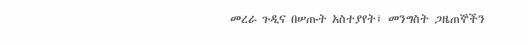መረራ ጉዲና በሠጡት አስተያየት፤ መንግስት ጋዜጠኞችን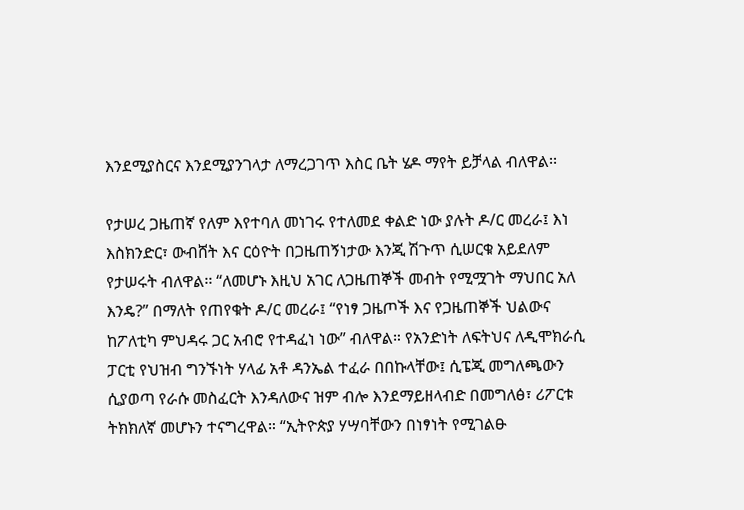እንደሚያስርና እንደሚያንገላታ ለማረጋገጥ እስር ቤት ሄዶ ማየት ይቻላል ብለዋል፡፡

የታሠረ ጋዜጠኛ የለም እየተባለ መነገሩ የተለመደ ቀልድ ነው ያሉት ዶ/ር መረራ፤ እነ እስክንድር፣ ውብሸት እና ርዕዮት በጋዜጠኝነታው እንጂ ሽጉጥ ሲሠርቁ አይደለም የታሠሩት ብለዋል፡፡ “ለመሆኑ እዚህ አገር ለጋዜጠኞች መብት የሚሟገት ማህበር አለ እንዴ?” በማለት የጠየቁት ዶ/ር መረራ፤ “የነፃ ጋዜጦች እና የጋዜጠኞች ህልውና ከፖለቲካ ምህዳሩ ጋር አብሮ የተዳፈነ ነው” ብለዋል። የአንድነት ለፍትህና ለዲሞክራሲ ፓርቲ የህዝብ ግንኙነት ሃላፊ አቶ ዳንኤል ተፈራ በበኩላቸው፤ ሲፔጂ መግለጫውን ሲያወጣ የራሱ መስፈርት እንዳለውና ዝም ብሎ እንደማይዘላብድ በመግለፅ፣ ሪፖርቱ ትክክለኛ መሆኑን ተናግረዋል። “ኢትዮጵያ ሃሣባቸውን በነፃነት የሚገልፁ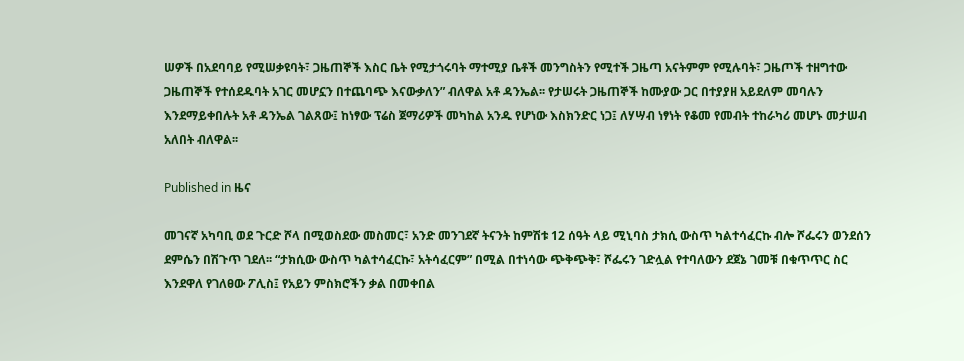ሠዎች በአደባባይ የሚሠቃዩባት፣ ጋዜጠኞች እስር ቤት የሚታጎሩባት ማተሚያ ቤቶች መንግስትን የሚተች ጋዜጣ አናትምም የሚሉባት፣ ጋዜጦች ተዘግተው ጋዜጠኞች የተሰደዱባት አገር መሆኗን በተጨባጭ እናውቃለን” ብለዋል አቶ ዳንኤል፡፡ የታሠሩት ጋዜጠኞች ከሙያው ጋር በተያያዘ አይደለም መባሉን እንደማይቀበሉት አቶ ዳንኤል ገልጸው፤ ከነፃው ፕሬስ ጀማሪዎች መካከል አንዱ የሆነው እስክንድር ነጋ፤ ለሃሣብ ነፃነት የቆመ የመብት ተከራካሪ መሆኑ መታሠብ አለበት ብለዋል፡፡

Published in ዜና

መገናኛ አካባቢ ወደ ጉርድ ሾላ በሚወስደው መስመር፣ አንድ መንገደኛ ትናንት ከምሽቱ 12 ሰዓት ላይ ሚኒባስ ታክሲ ውስጥ ካልተሳፈርኩ ብሎ ሾፌሩን ወንደሰን ደምሴን በሽጉጥ ገደለ፡፡ “ታክሲው ውስጥ ካልተሳፈርኩ፣ አትሳፈርም” በሚል በተነሳው ጭቅጭቅ፣ ሾፌሩን ገድሏል የተባለውን ደጀኔ ገመቹ በቁጥጥር ስር እንደዋለ የገለፀው ፖሊስ፤ የአይን ምስክሮችን ቃል በመቀበል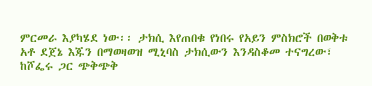ምርመራ እያካሄደ ነው፡፡ ታክሲ እየጠበቁ የነበሩ የአይን ምስክሮች በወቅቱ አቶ ደጀኔ እጁን በማወዛወዝ ሚኒባስ ታክሲውን እንዳስቆመ ተናግረው፣ ከሾፌሩ ጋር ጭቅጭቅ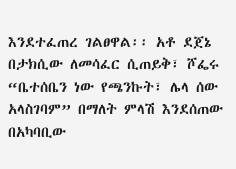እንደተፈጠረ ገልፀዋል፡፡ አቶ ደጀኔ በታክሲው ለመሳፈር ሲጠይቅ፣ ሾፌሩ “ቤተሰቤን ነው የጫንኩት፣ ሌላ ሰው አላስገባም” በማለት ምላሽ እንደሰጠው በአካባቢው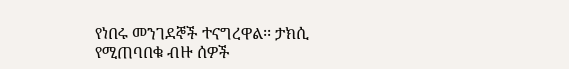የነበሩ መንገደኞች ተናግረዋል፡፡ ታክሲ የሚጠባበቁ ብዙ ሰዎች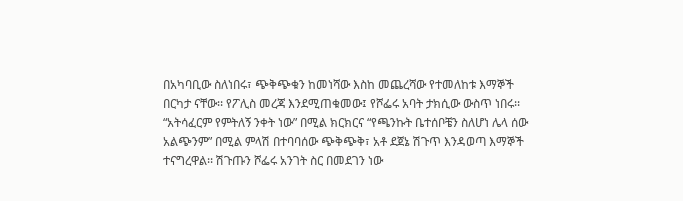በአካባቢው ስለነበሩ፣ ጭቅጭቁን ከመነሻው እስከ መጨረሻው የተመለከቱ እማኞች በርካታ ናቸው፡፡ የፖሊስ መረጃ እንደሚጠቁመው፤ የሾፌሩ አባት ታክሲው ውስጥ ነበሩ፡፡ “አትሳፈርም የምትለኝ ንቀት ነው” በሚል ክርክርና “የጫንኩት ቤተሰቦቼን ስለሆነ ሌላ ሰው አልጭንም” በሚል ምላሽ በተባባሰው ጭቅጭቅ፣ አቶ ደጀኔ ሽጉጥ እንዳወጣ እማኞች ተናግረዋል፡፡ ሽጉጡን ሾፌሩ አንገት ስር በመደገን ነው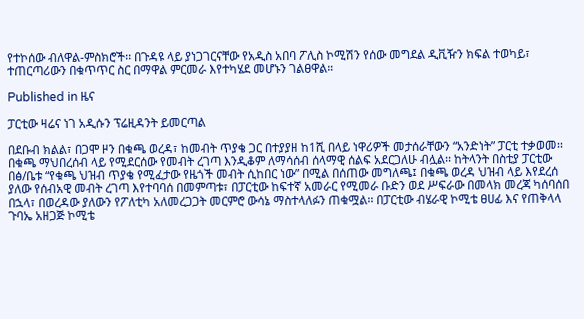የተኮሰው ብለዋል-ምስክሮች፡፡ በጉዳዩ ላይ ያነጋገርናቸው የአዲስ አበባ ፖሊስ ኮሚሽን የሰው መግደል ዲቪዥን ክፍል ተወካይ፣ ተጠርጣሪውን በቁጥጥር ስር በማዋል ምርመራ እየተካሄደ መሆኑን ገልፀዋል።

Published in ዜና

ፓርቲው ዛሬና ነገ አዲሱን ፕሬዚዳንት ይመርጣል

በደቡብ ክልል፣ በጋሞ ዞን በቁጫ ወረዳ፣ ከመብት ጥያቄ ጋር በተያያዘ ከ1ሺ በላይ ነዋሪዎች መታሰራቸውን “አንድነት” ፓርቲ ተቃወመ፡፡ በቁጫ ማህበረሰብ ላይ የሚደርሰው የመብት ረገጣ እንዲቆም ለማሳሰብ ሰላማዊ ሰልፍ አደርጋለሁ ብሏል፡፡ ከትላንት በስቲያ ፓርቲው በፅ/ቤቱ “የቁጫ ህዝብ ጥያቄ የሚፈታው የዜጎች መብት ሲከበር ነው” በሚል በሰጠው መግለጫ፤ በቁጫ ወረዳ ህዝብ ላይ እየደረሰ ያለው የሰብአዊ መብት ረገጣ እየተባባሰ በመምጣቱ፣ በፓርቲው ከፍተኛ አመራር የሚመራ ቡድን ወደ ሥፍራው በመላክ መረጃ ካሰባሰበ በኋላ፣ በወረዳው ያለውን የፖለቲካ አለመረጋጋት መርምሮ ውሳኔ ማስተላለፉን ጠቁሟል፡፡ በፓርቲው ብሄራዊ ኮሚቴ ፀሀፊ እና የጠቅላላ ጉባኤ አዘጋጅ ኮሚቴ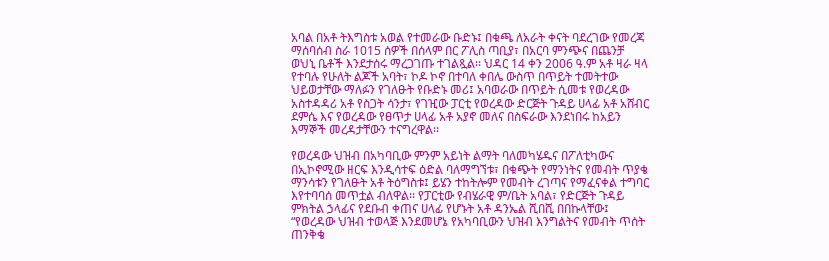አባል በአቶ ትእግስቱ አወል የተመራው ቡድኑ፤ በቁጫ ለአራት ቀናት ባደረገው የመረጃ ማሰባሰብ ስራ 1015 ሰዎች በሰላም በር ፖሊስ ጣቢያ፣ በአርባ ምንጭና በጨንቻ ወህኒ ቤቶች እንደታሰሩ ማረጋገጡ ተገልጿል፡፡ ህዳር 14 ቀን 2006 ዓ.ም አቶ ዛራ ዛላ የተባሉ የሁለት ልጆች አባት፣ ኮዶ ኮኖ በተባለ ቀበሌ ውስጥ በጥይት ተመትተው ህይወታቸው ማለፉን የገለፁት የቡድኑ መሪ፤ አባወራው በጥይት ሲመቱ የወረዳው አስተዳዳሪ አቶ የስጋት ሳንታ፣ የገዢው ፓርቲ የወረዳው ድርጅት ጉዳይ ሀላፊ አቶ አሸብር ደምሴ እና የወረዳው የፀጥታ ሀላፊ አቶ አያኖ መለና በስፍራው እንደነበሩ ከአይን እማኞች መረዳታቸውን ተናግረዋል፡፡

የወረዳው ህዝብ በአካባቢው ምንም አይነት ልማት ባለመካሄዱና በፖለቲካውና በኢኮኖሚው ዘርፍ እንዲሳተፍ ዕድል ባለማግኘቱ፣ በቁጭት የማንነትና የመብት ጥያቄ ማንሳቱን የገለፁት አቶ ትዕግስቱ፤ ይሄን ተከትሎም የመብት ረገጣና የማፈናቀል ተግባር እየተባባሰ መጥቷል ብለዋል፡፡ የፓርቲው የብሄራዊ ም/ቤት አባል፣ የድርጅት ጉዳይ ምክትል ኃላፊና የደቡብ ቀጠና ሀላፊ የሆኑት አቶ ዳንኤል ሺበሺ በበኩላቸው፤ “የወረዳው ህዝብ ተወላጅ እንደመሆኔ የአካባቢውን ህዝብ እንግልትና የመብት ጥሰት ጠንቅቄ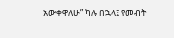አውቀዋለሁ” ካሉ በኋላ፤ የመብት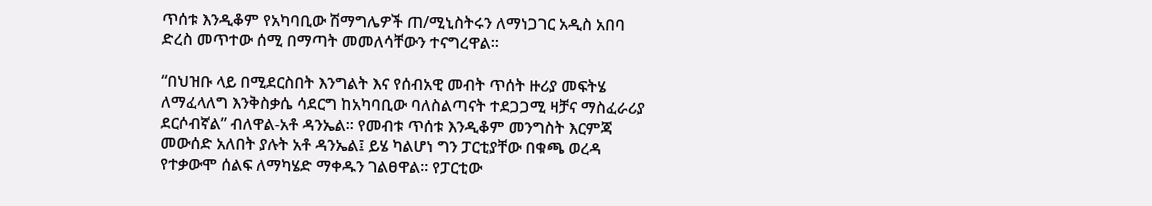ጥሰቱ እንዲቆም የአካባቢው ሽማግሌዎች ጠ/ሚኒስትሩን ለማነጋገር አዲስ አበባ ድረስ መጥተው ሰሚ በማጣት መመለሳቸውን ተናግረዋል።

“በህዝቡ ላይ በሚደርስበት እንግልት እና የሰብአዊ መብት ጥሰት ዙሪያ መፍትሄ ለማፈላለግ እንቅስቃሴ ሳደርግ ከአካባቢው ባለስልጣናት ተደጋጋሚ ዛቻና ማስፈራሪያ ደርሶብኛል” ብለዋል-አቶ ዳንኤል፡፡ የመብቱ ጥሰቱ እንዲቆም መንግስት እርምጃ መውሰድ አለበት ያሉት አቶ ዳንኤል፤ ይሄ ካልሆነ ግን ፓርቲያቸው በቁጫ ወረዳ የተቃውሞ ሰልፍ ለማካሄድ ማቀዱን ገልፀዋል፡፡ የፓርቲው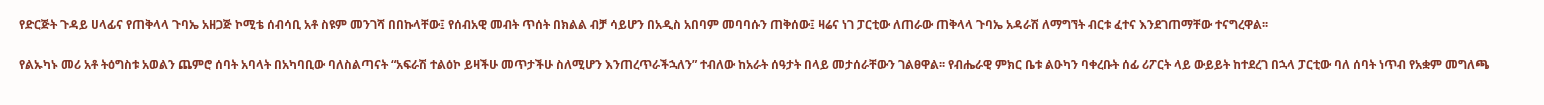የድርጅት ጉዳይ ሀላፊና የጠቅላላ ጉባኤ አዘጋጅ ኮሚቴ ሰብሳቢ አቶ ስዩም መንገሻ በበኩላቸው፤ የሰብአዊ መብት ጥሰት በክልል ብቻ ሳይሆን በአዲስ አበባም መባባሱን ጠቅሰው፤ ዛሬና ነገ ፓርቲው ለጠራው ጠቅላላ ጉባኤ አዳራሽ ለማግኘት ብርቱ ፈተና እንደገጠማቸው ተናግረዋል፡፡

የልኡካኑ መሪ አቶ ትዕግስቱ አወልን ጨምሮ ሰባት አባላት በአካባቢው ባለስልጣናት “አፍራሽ ተልዕኮ ይዛችሁ መጥታችሁ ስለሚሆን እንጠረጥራችኋለን” ተብለው ከአራት ሰዓታት በላይ መታሰራቸውን ገልፀዋል፡፡ የብሔራዊ ምክር ቤቱ ልዑካን ባቀረቡት ሰፊ ሪፖርት ላይ ውይይት ከተደረገ በኋላ ፓርቲው ባለ ሰባት ነጥብ የአቋም መግለጫ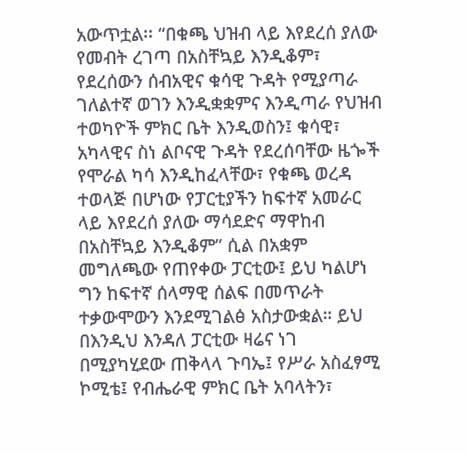አውጥቷል፡፡ “በቁጫ ህዝብ ላይ እየደረሰ ያለው የመብት ረገጣ በአስቸኳይ እንዲቆም፣ የደረሰውን ሰብአዊና ቁሳዊ ጉዳት የሚያጣራ ገለልተኛ ወገን እንዲቋቋምና እንዲጣራ የህዝብ ተወካዮች ምክር ቤት እንዲወስን፤ ቁሳዊ፣ አካላዊና ስነ ልቦናዊ ጉዳት የደረሰባቸው ዜጐች የሞራል ካሳ እንዲከፈላቸው፣ የቁጫ ወረዳ ተወላጅ በሆነው የፓርቲያችን ከፍተኛ አመራር ላይ እየደረሰ ያለው ማሳደድና ማዋከብ በአስቸኳይ እንዲቆም” ሲል በአቋም መግለጫው የጠየቀው ፓርቲው፤ ይህ ካልሆነ ግን ከፍተኛ ሰላማዊ ሰልፍ በመጥራት ተቃውሞውን እንደሚገልፅ አስታውቋል። ይህ በእንዲህ እንዳለ ፓርቲው ዛሬና ነገ በሚያካሂደው ጠቅላላ ጉባኤ፤ የሥራ አስፈፃሚ ኮሚቴ፤ የብሔራዊ ምክር ቤት አባላትን፣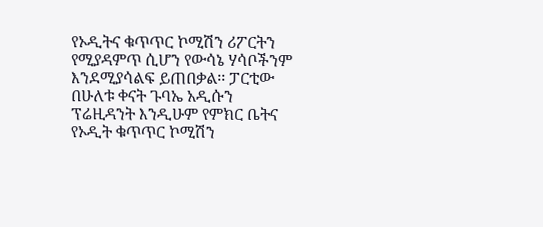የኦዲትና ቁጥጥር ኮሚሽን ሪፖርትን የሚያዳምጥ ሲሆን የውሳኔ ሃሳቦችንም እንደሚያሳልፍ ይጠበቃል፡፡ ፓርቲው በሁለቱ ቀናት ጉባኤ አዲሱን ፕሬዚዳንት እንዲሁም የምክር ቤትና የኦዲት ቁጥጥር ኮሚሽን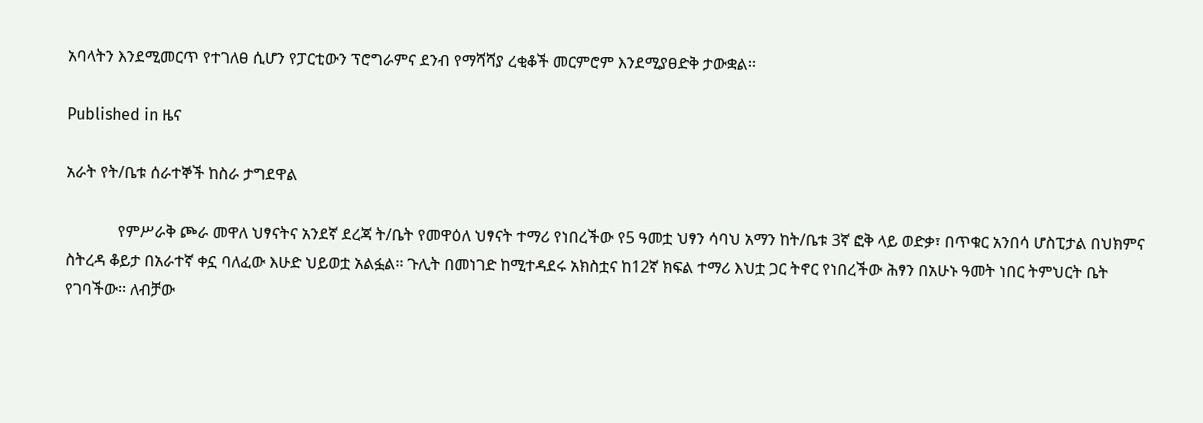አባላትን እንደሚመርጥ የተገለፀ ሲሆን የፓርቲውን ፕሮግራምና ደንብ የማሻሻያ ረቂቆች መርምሮም እንደሚያፀድቅ ታውቋል፡፡

Published in ዜና

አራት የት/ቤቱ ሰራተኞች ከስራ ታግደዋል

             የምሥራቅ ጮራ መዋለ ህፃናትና አንደኛ ደረጃ ት/ቤት የመዋዕለ ህፃናት ተማሪ የነበረችው የ5 ዓመቷ ህፃን ሳባህ አማን ከት/ቤቱ 3ኛ ፎቅ ላይ ወድቃ፣ በጥቁር አንበሳ ሆስፒታል በህክምና ስትረዳ ቆይታ በአራተኛ ቀኗ ባለፈው እሁድ ህይወቷ አልፏል፡፡ ጉሊት በመነገድ ከሚተዳደሩ አክስቷና ከ12ኛ ክፍል ተማሪ እህቷ ጋር ትኖር የነበረችው ሕፃን በአሁኑ ዓመት ነበር ትምህርት ቤት የገባችው፡፡ ለብቻው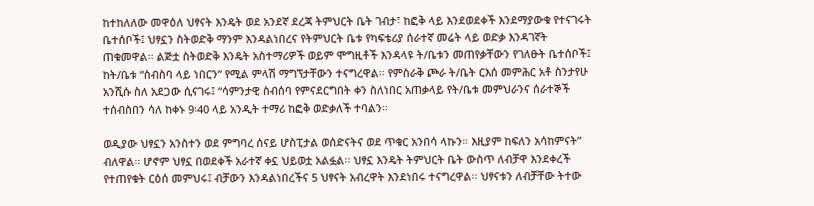ከተከለለው መዋዕለ ህፃናት እንዴት ወደ አንደኛ ደረጃ ትምህርት ቤት ገብታ፣ ከፎቅ ላይ እንደወደቀች እንደማያውቁ የተናገሩት ቤተሰቦች፤ ህፃኗን ስትወድቅ ማንም እንዳልነበረና የትምህርት ቤቱ የካፍቴሪያ ሰራተኛ መሬት ላይ ወድቃ እንዳገኛት ጠቁመዋል፡፡ ልጅቷ ስትወድቅ እንዴት አስተማሪዎች ወይም ሞግዚቶች እንዳላዩ ት/ቤቱን መጠየቃቸውን የገለፁት ቤተሰቦች፤ ከት/ቤቱ “ስብስባ ላይ ነበርን” የሚል ምላሽ ማግኘታቸውን ተናግረዋል፡፡ የምስራቅ ጮራ ት/ቤት ርእሰ መምሕር አቶ ስንታየሁ አንሺሱ ስለ አደጋው ሲናገሩ፤ “ሳምንታዊ ስብሰባ የምናደርግበት ቀን ስለነበር አጠቃላይ የት/ቤቱ መምህራንና ሰራተኞች ተሰብስበን ሳለ ከቀኑ 9፡40 ላይ አንዲት ተማሪ ከፎቅ ወድቃለች ተባልን።

ወዲያው ህፃኗን አንስተን ወደ ምግባረ ሰናይ ሆስፒታል ወሰድናትና ወደ ጥቁር አንበሳ ላኩን። እዚያም ከፍለን አሳከምናት” ብለዋል፡፡ ሆኖም ህፃኗ በወደቀች አራተኛ ቀኗ ህይወቷ አልፏል፡፡ ህፃኗ እንዴት ትምህርት ቤት ውስጥ ለብቻዋ እንደቀረች የተጠየቁት ርዕሰ መምህሩ፤ ብቻውን እንዳልነበረችና 5 ህፃናት አብረዋት እንደነበሩ ተናግረዋል፡፡ ህፃናቱን ለብቻቸው ትተው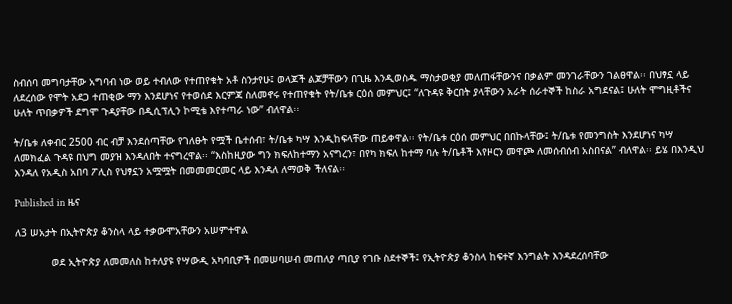ስብሰባ መግባታቸው አግባብ ነው ወይ ተብለው የተጠየቁት አቶ ስንታየሁ፤ ወላጆች ልጆቻቸውን በጊዜ እንዲወስዱ ማስታወቂያ መለጠፋቸውንና በቃልም መንገራቸውን ገልፀዋል፡፡ በህፃኗ ላይ ለደረሰው የሞት አደጋ ተጠቂው ማን እንደሆነና የተወሰደ እርምጃ ስለመኖሩ የተጠየቁት የት/ቤቱ ርዕሰ መምህር፤ “ለጉዳዩ ቅርበት ያላቸውን አራት ሰራተኞች ከስራ አግደናል፤ ሁለት ሞግዚቶችና ሁለት ጥበቃዎች ደግሞ ጉዳያቸው በዲሲፕሊን ኮሚቴ እየተጣራ ነው” ብለዋል፡፡

ት/ቤቱ ለቀብር 2500 ብር ብቻ እንደሰጣቸው የገለፁት የሟች ቤተሰብ፣ ት/ቤቱ ካሣ እንዲከፍላቸው ጠይቀዋል፡፡ የት/ቤቱ ርዕሰ መምህር በበኩላቸው፤ ት/ቤቱ የመንግስት እንደሆነና ካሣ ለመክፈል ጉዳዩ በህግ መያዝ እንዳለበት ተናግረዋል፡፡ “እስከዚያው ግን ክፍለከተማን አናግረን፣ በየካ ክፍለ ከተማ ባሉ ት/ቤቶች እየዞርን መዋጮ ለመሰብሰብ አስበናል” ብለዋል፡፡ ይሄ በእንዲህ እንዳለ የአዲስ አበባ ፖሊስ የህፃኗን አሟሟት በመመመርመር ላይ እንዳለ ለማወቅ ችለናል፡፡

Published in ዜና

ለ3 ሠአታት በኢትዮጵያ ቆንስላ ላይ ተቃውሞአቸውን አሠምተዋል

            ወደ ኢትዮጵያ ለመመለስ ከተለያዩ የሣውዲ አካባቢዎች በመሠባሠብ መጠለያ ጣቢያ የገቡ ስደተኞች፤ የኢትዮጵያ ቆንስላ ከፍተኛ እንግልት እንዳደረሰባቸው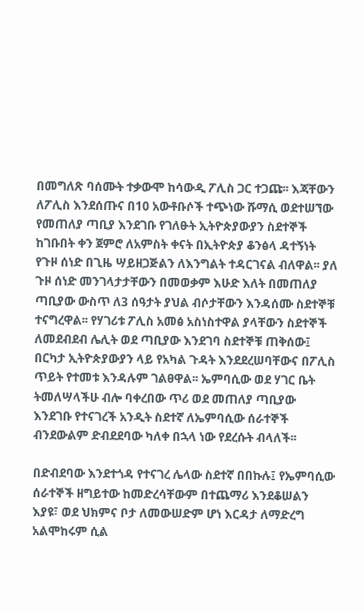በመግለጽ ባሰሙት ተቃውሞ ከሳውዲ ፖሊስ ጋር ተጋጩ፡፡ እጃቸውን ለፖሊስ እንደሰጡና በ10 አውቶቡሶች ተጭነው ሹማሲ ወደተሠኘው የመጠለያ ጣቢያ እንደገቡ የገለፁት ኢትዮጵያውያን ስደተኞች ከገቡበት ቀን ጀምሮ ለአምስት ቀናት በኢትዮጵያ ቆንፅላ ዳተኝነት የጉዞ ሰነድ በጊዜ ሣይዘጋጅልን ለእንግልት ተዳርገናል ብለዋል፡፡ ያለ ጉዞ ሰነድ መንገላታታቸውን በመወቃም እሁድ እለት በመጠለያ ጣቢያው ውስጥ ለ3 ሰዓታት ያህል ብሶታቸውን እንዳሰሙ ስደተኞቹ ተናግረዋል፡፡ የሃገሪቱ ፖሊስ አመፅ አስነስተዋል ያላቸውን ስደተኞች ለመደብደብ ሌሊት ወደ ጣቢያው እንደገባ ስደተኞቹ ጠቅሰው፤ በርካታ ኢትዮጵያውያን ላይ የአካል ጉዳት እንደደረሠባቸውና በፖሊስ ጥይት የተመቱ እንዳሉም ገልፀዋል፡፡ ኤምባሲው ወደ ሃገር ቤት ትመለሣላችሁ ብሎ ባቀረበው ጥሪ ወደ መጠለያ ጣቢያው እንደገቡ የተናገረች አንዲት ስደተኛ ለኤምባሲው ሰራተኞች ብንደውልም ድብደደባው ካለቀ በኋላ ነው የደረሱት ብላለች፡፡

በድብደባው እንደተጎዳ የተናገረ ሌላው ስደተኛ በበኩሉ፤ የኤምባሲው ሰራተኞች ዘግይተው ከመድረሳቸውም በተጨማሪ እንደቆሠልን እያዩ፣ ወደ ህክምና ቦታ ለመውሠድም ሆነ እርዳታ ለማድረግ አልሞከሩም ሲል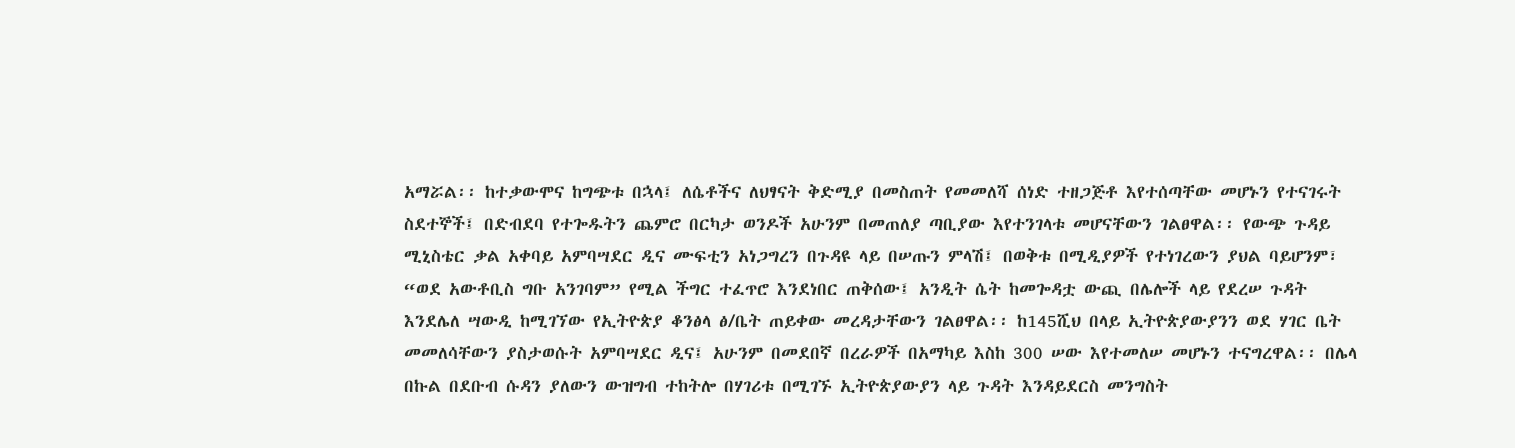አማሯል፡፡ ከተቃውሞና ከግጭቱ በኋላ፤ ለሴቶችና ለህፃናት ቅድሚያ በመስጠት የመመለሻ ሰነድ ተዘጋጅቶ እየተሰጣቸው መሆኑን የተናገሩት ስደተኞች፤ በድብደባ የተጐዱትን ጨምሮ በርካታ ወንዶች አሁንም በመጠለያ ጣቢያው እየተንገላቱ መሆናቸውን ገልፀዋል፡፡ የውጭ ጉዳይ ሚኒስቴር ቃል አቀባይ አምባሣደር ዲና ሙፍቲን አነጋግረን በጉዳዩ ላይ በሠጡን ምላሽ፤ በወቅቱ በሚዲያዎች የተነገረውን ያህል ባይሆንም፣ “ወደ አውቶቢስ ግቡ አንገባም” የሚል ችግር ተፈጥሮ እንደነበር ጠቅሰው፤ አንዲት ሴት ከመጐዳቷ ውጪ በሌሎች ላይ የደረሠ ጉዳት እንደሌለ ሣውዲ ከሚገኘው የኢትዮጵያ ቆንፅላ ፅ/ቤት ጠይቀው መረዳታቸውን ገልፀዋል፡፡ ከ145ሺህ በላይ ኢትዮጵያውያንን ወደ ሃገር ቤት መመለሳቸውን ያስታወሱት አምባሣደር ዲና፤ አሁንም በመደበኛ በረራዎች በአማካይ እስከ 300 ሠው እየተመለሠ መሆኑን ተናግረዋል፡፡ በሌላ በኩል በደቡብ ሱዳን ያለውን ውዝግብ ተከትሎ በሃገሪቱ በሚገኙ ኢትዮጵያውያን ላይ ጉዳት እንዳይደርስ መንግስት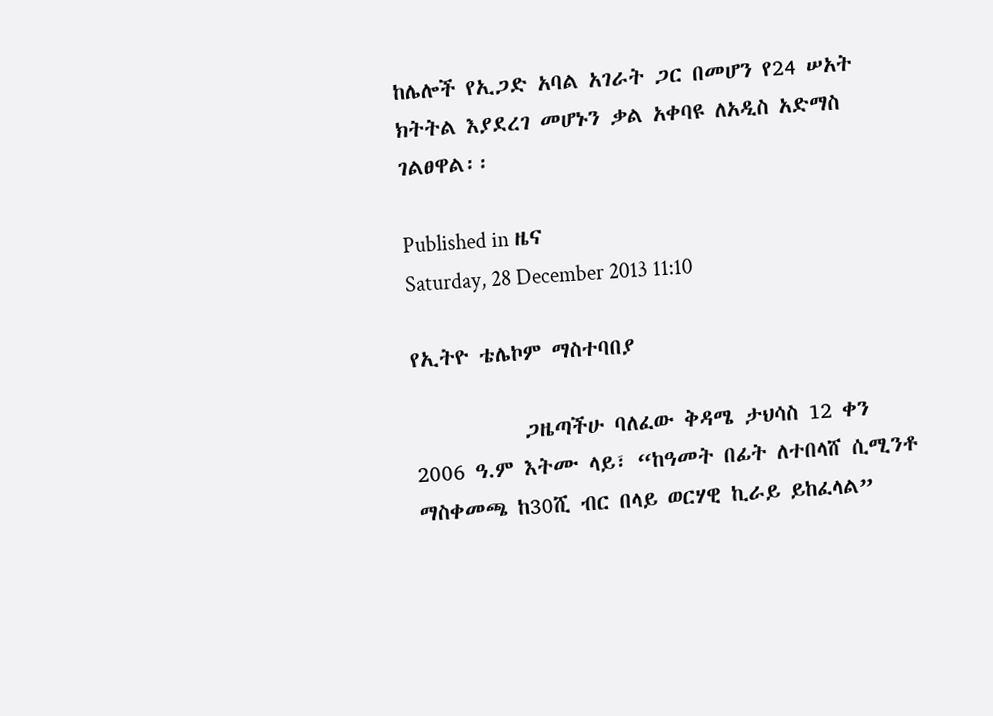ከሌሎች የኢጋድ አባል አገራት ጋር በመሆን የ24 ሠአት ክትትል እያደረገ መሆኑን ቃል አቀባዩ ለአዲስ አድማስ ገልፀዋል፡፡

Published in ዜና
Saturday, 28 December 2013 11:10

የኢትዮ ቴሌኮም ማስተባበያ

           ጋዜጣችሁ ባለፈው ቅዳሜ ታህሳስ 12 ቀን 2006 ዓ.ም እትሙ ላይ፣ “ከዓመት በፊት ለተበላሸ ሲሚንቶ ማስቀመጫ ከ30ሺ ብር በላይ ወርሃዊ ኪራይ ይከፈላል”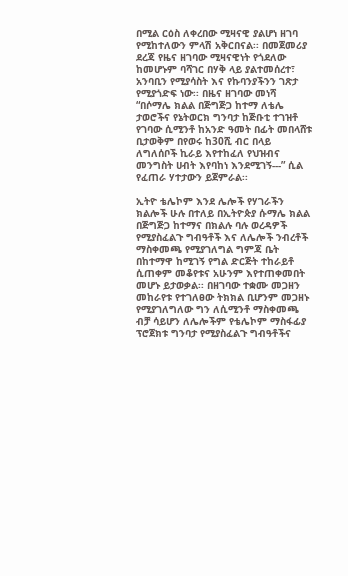በሚል ርዕስ ለቀረበው ሚዛናዊ ያልሆነ ዘገባ የሚከተለውን ምላሽ አቅርበናል፡፡ በመጀመሪያ ደረጃ የዜና ዘገባው ሚዛናዊነት የጎደለው ከመሆኑም ባሻገር በሃቅ ላይ ያልተመሰረተ፣ አንባቢን የሚያሳስት እና የኩባንያችንን ገጽታ የሚያጎድፍ ነው፡፡ በዜና ዘገባው መነሻ “በሶማሌ ክልል በጅግጅጋ ከተማ ለቴሌ ታወሮችና የኔትወርክ ግንባታ ከጅቡቲ ተገዝቶ የገባው ሲሚንቶ ከአንድ ዓመት በፊት መበላሸቱ ቢታወቅም በየወሩ ከ30ሺ ብር በላይ ለግለሰቦች ኪራይ እየተከፈለ የህዝብና መንግስት ሀብት እየባከነ እንደሚገኝ---” ሲል የፈጠራ ሃተታውን ይጀምራል፡፡

ኢትዮ ቴሌኮም እንደ ሌሎች የሃገራችን ክልሎች ሁሉ በተለይ በኢትዮጵያ ሱማሌ ክልል በጅግጅጋ ከተማና በክልሉ ባሉ ወረዳዎች የሚያስፈልጉ ግብዓቶች እና ለሌሎች ንብረቶች ማስቀመጫ የሚያገለግል ግምጃ ቤት በከተማዋ ከሚገኝ የግል ድርጅት ተከራይቶ ሲጠቀም መቆየቱና አሁንም እየተጠቀመበት መሆኑ ይታወቃል፡፡ በዘገባው ተቋሙ መጋዘን መከራየቱ የተገለፀው ትክክል ቢሆንም መጋዘኑ የሚያገለግለው ግን ለሲሚንቶ ማስቀመጫ ብቻ ሳይሆን ለሌሎችም የቴሌኮም ማስፋፊያ ፕሮጀክቱ ግንባታ የሚያስፈልጉ ግብዓቶችና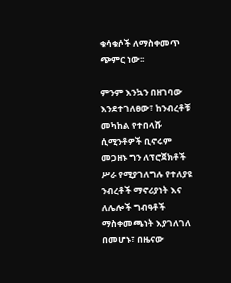ቁሳቁሶች ለማስቀመጥ ጭምር ነው፡፡

ምንም እንኳን በዘገባው እንደተገለፀው፣ ከንብረቶቹ መካከል የተበላሹ ሲሚንቶዎች ቢኖሩም መጋዘኑ ግን ለፕሮጀክቶች ሥራ የሚያገለግሉ የተለያዩ ንብረቶች ማኖሪያነት እና ለሌሎች ግብዓቶች ማስቀመጫነት እያገለገለ በመሆኑ፣ በዜናው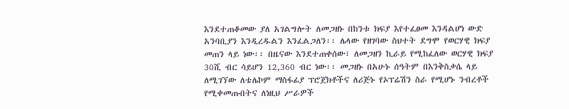እንደተጠቆመው ያለ አገልግሎት ለመጋዘኑ በከንቱ ክፍያ እየተፈፀመ እንዳልሆነ ውድ አንባቢያን እንዲረዱልን እንፈልጋለን፡፡ ሌላው የዘገባው ስህተት ደግሞ የወርሃዊ ክፍያ መጠን ላይ ነው፡፡ በዜናው እንደተጠቀሰው፣ ለመጋዘን ኪራይ የሚከፈለው ወርሃዊ ክፍያ 30ሺ ብር ሳይሆን 12,360 ብር ነው፡፡ መጋዘኑ በአሁኑ ሰዓትም በእንቅስቃሴ ላይ ለሚገኘው ለቴሌኮም ማስፋፊያ ፕሮጀክቶችና ለሪጅኑ የኦፕሬሽን ስራ የሚሆኑ ንብረቶች የሚቀመጡበትና ለነዚህ ሥራዎች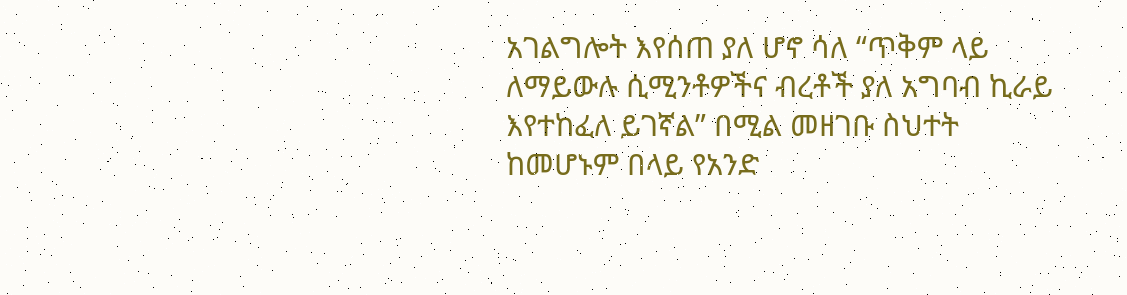አገልግሎት እየሰጠ ያለ ሆኖ ሳለ “ጥቅም ላይ ለማይውሉ ሲሚንቶዎችና ብረቶች ያለ አግባብ ኪራይ እየተከፈለ ይገኛል” በሚል መዘገቡ ስህተት ከመሆኑም በላይ የአንድ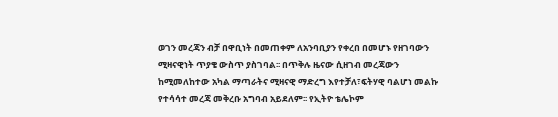ወገን መረጃን ብቻ በዋቢነት በመጠቀም ለአንባቢያን የቀረበ በመሆኑ የዘገባውን ሚዛናዊነት ጥያቄ ውስጥ ያስገባል፡፡ በጥቅሉ ዜናው ሲዘገብ መረጃውን ከሚመለከተው አካል ማጣራትና ሚዛናዊ ማድረግ እየተቻለ፣ፍትሃዊ ባልሆነ መልኩ የተሳሳተ መረጃ መቅረቡ አግባብ አይደለም፡፡ የኢትዮ ቴሌኮም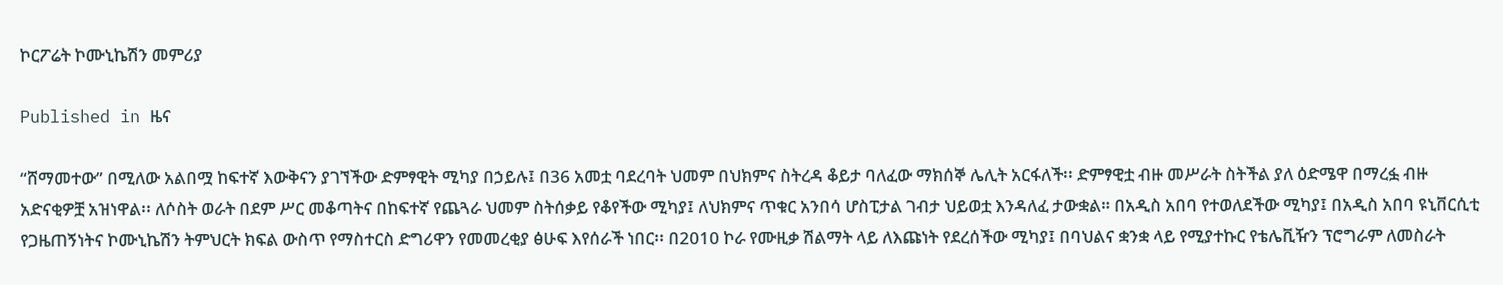ኮርፖሬት ኮሙኒኬሽን መምሪያ

Published in ዜና

“ሸማመተው” በሚለው አልበሟ ከፍተኛ እውቅናን ያገኘችው ድምፃዊት ሚካያ በኃይሉ፤ በ36 አመቷ ባደረባት ህመም በህክምና ስትረዳ ቆይታ ባለፈው ማክሰኞ ሌሊት አርፋለች፡፡ ድምፃዊቷ ብዙ መሥራት ስትችል ያለ ዕድሜዋ በማረፏ ብዙ አድናቂዎቿ አዝነዋል፡፡ ለሶስት ወራት በደም ሥር መቆጣትና በከፍተኛ የጨጓራ ህመም ስትሰቃይ የቆየችው ሚካያ፤ ለህክምና ጥቁር አንበሳ ሆስፒታል ገብታ ህይወቷ እንዳለፈ ታውቋል። በአዲስ አበባ የተወለደችው ሚካያ፤ በአዲስ አበባ ዩኒቨርሲቲ የጋዜጠኝነትና ኮሙኒኬሽን ትምህርት ክፍል ውስጥ የማስተርስ ድግሪዋን የመመረቂያ ፅሁፍ እየሰራች ነበር፡፡ በ2010 ኮራ የሙዚቃ ሽልማት ላይ ለእጩነት የደረሰችው ሚካያ፤ በባህልና ቋንቋ ላይ የሚያተኩር የቴሌቪዥን ፕሮግራም ለመስራት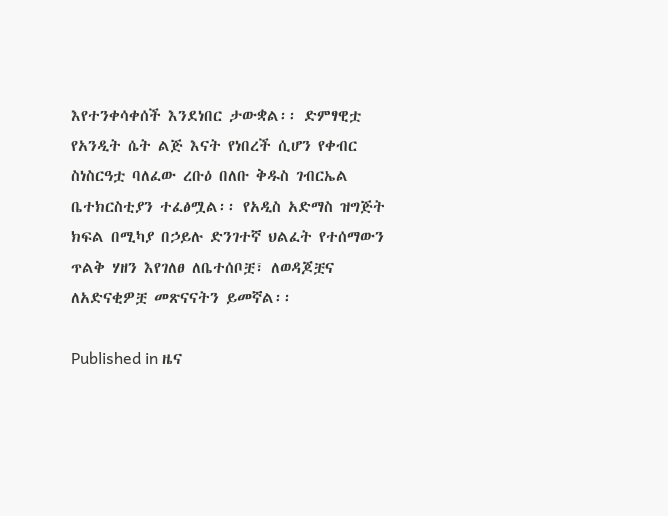እየተንቀሳቀሰች እንደነበር ታውቋል፡፡ ድምፃዊቷ የአንዲት ሴት ልጅ እናት የነበረች ሲሆን የቀብር ስነስርዓቷ ባለፈው ረቡዕ በለቡ ቅዱስ ገብርኤል ቤተክርስቲያን ተፈፅሟል፡፡ የአዲስ አድማስ ዝግጅት ክፍል በሚካያ በኃይሉ ድንገተኛ ህልፈት የተሰማውን ጥልቅ ሃዘን እየገለፀ ለቤተሰቦቿ፣ ለወዳጆቿና ለአድናቂዎቿ መጽናናትን ይመኛል፡፡

Published in ዜና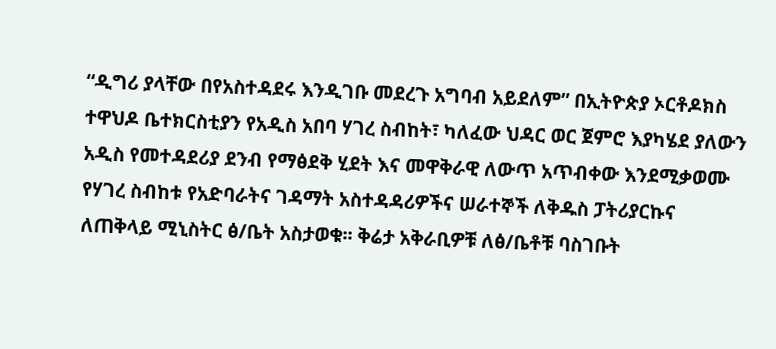“ዲግሪ ያላቸው በየአስተዳደሩ እንዲገቡ መደረጉ አግባብ አይደለም” በኢትዮጵያ ኦርቶዶክስ ተዋህዶ ቤተክርስቲያን የአዲስ አበባ ሃገረ ስብከት፣ ካለፈው ህዳር ወር ጀምሮ እያካሄደ ያለውን አዲስ የመተዳደሪያ ደንብ የማፅደቅ ሂደት እና መዋቅራዊ ለውጥ አጥብቀው እንደሚቃወሙ የሃገረ ስብከቱ የአድባራትና ገዳማት አስተዳዳሪዎችና ሠራተኞች ለቅዱስ ፓትሪያርኩና ለጠቅላይ ሚኒስትር ፅ/ቤት አስታወቁ፡፡ ቅሬታ አቅራቢዎቹ ለፅ/ቤቶቹ ባስገቡት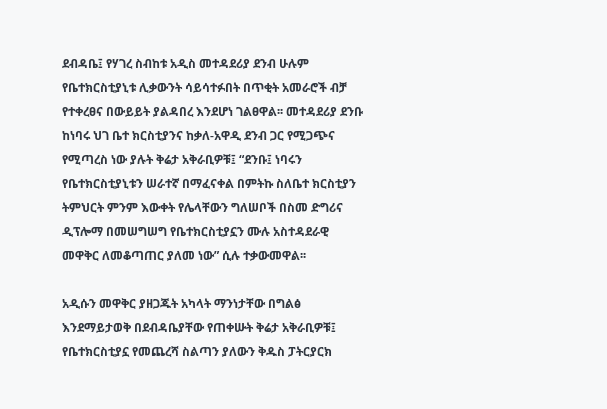ደብዳቤ፤ የሃገረ ስብከቱ አዲስ መተዳደሪያ ደንብ ሁሉም የቤተክርስቲያኒቱ ሊቃውንት ሳይሳተፉበት በጥቂት አመራሮች ብቻ የተቀረፀና በውይይት ያልዳበረ እንደሆነ ገልፀዋል፡፡ መተዳደሪያ ደንቡ ከነባሩ ህገ ቤተ ክርስቲያንና ከቃለ-አዋዲ ደንብ ጋር የሚጋጭና የሚጣረስ ነው ያሉት ቅሬታ አቅራቢዎቹ፤ “ደንቡ፤ ነባሩን የቤተክርስቲያኒቱን ሠራተኛ በማፈናቀል በምትኩ ስለቤተ ክርስቲያን ትምህርት ምንም እውቀት የሌላቸውን ግለሠቦች በስመ ድግሪና ዲፕሎማ በመሠግሠግ የቤተክርስቲያኗን ሙሉ አስተዳደራዊ መዋቅር ለመቆጣጠር ያለመ ነው” ሲሉ ተቃውመዋል፡፡

አዲሱን መዋቅር ያዘጋጁት አካላት ማንነታቸው በግልፅ እንደማይታወቅ በደብዳቤያቸው የጠቀሡት ቅሬታ አቅራቢዎቹ፤ የቤተክርስቲያኗ የመጨረሻ ስልጣን ያለውን ቅዱስ ፓትርያርክ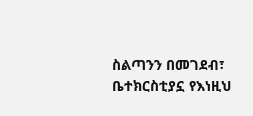ስልጣንን በመገደብ፣ ቤተክርስቲያኗ የእነዚህ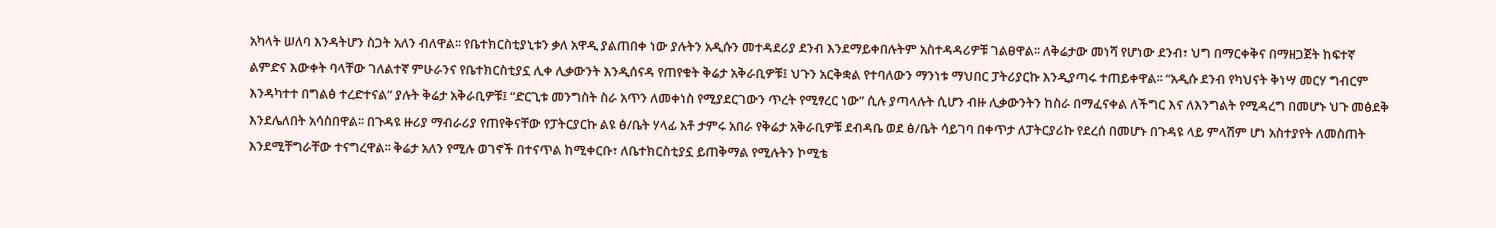አካላት ሠለባ እንዳትሆን ስጋት አለን ብለዋል፡፡ የቤተክርስቲያኒቱን ቃለ አዋዲ ያልጠበቀ ነው ያሉትን አዲሱን መተዳደሪያ ደንብ እንደማይቀበሉትም አስተዳዳሪዎቹ ገልፀዋል፡፡ ለቅሬታው መነሻ የሆነው ደንብ፣ ህግ በማርቀቅና በማዘጋጀት ከፍተኛ ልምድና እውቀት ባላቸው ገለልተኛ ምሁራንና የቤተክርስቲያኗ ሊቀ ሊቃውንት እንዲሰናዳ የጠየቁት ቅሬታ አቅራቢዎቹ፤ ህጉን አርቅቋል የተባለውን ማንነቱ ማህበር ፓትሪያርኩ እንዲያጣሩ ተጠይቀዋል፡፡ “አዲሱ ደንብ የካህናት ቅነሣ መርሃ ግብርም እንዳካተተ በግልፅ ተረድተናል” ያሉት ቅሬታ አቅራቢዎቹ፤ “ድርጊቱ መንግስት ስራ አጥን ለመቀነስ የሚያደርገውን ጥረት የሚፃረር ነው” ሲሉ ያጣላሉት ሲሆን ብዙ ሊቃውንትን ከስራ በማፈናቀል ለችግር እና ለእንግልት የሚዳረግ በመሆኑ ህጉ መፅደቅ እንደሌለበት አሳስበዋል፡፡ በጉዳዩ ዙሪያ ማብራሪያ የጠየቅናቸው የፓትርያርኩ ልዩ ፅ/ቤት ሃላፊ አቶ ታምሩ አበራ የቅሬታ አቅራቢዎቹ ደብዳቤ ወደ ፅ/ቤት ሳይገባ በቀጥታ ለፓትርያሪኩ የደረሰ በመሆኑ በጉዳዩ ላይ ምላሽም ሆነ አስተያየት ለመስጠት እንደሚቸግራቸው ተናግረዋል፡፡ ቅሬታ አለን የሚሉ ወገኖች በተናጥል ከሚቀርቡ፣ ለቤተክርስቲያኗ ይጠቅማል የሚሉትን ኮሚቴ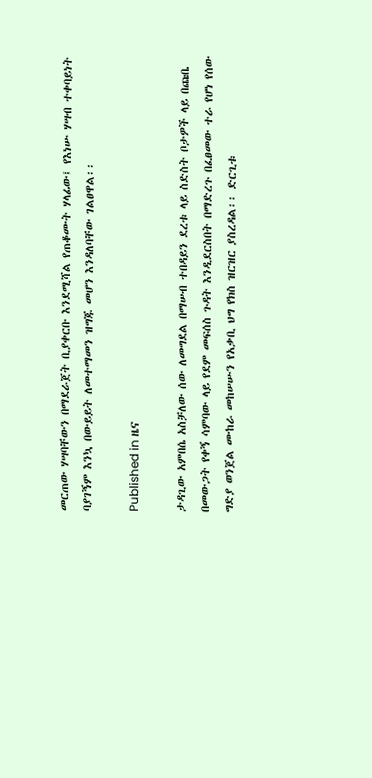መርጠው ሃሣባቸውን በማደራጀት ቢያቀርቡ እንደሚሻል የጠቆሙት ሃላፊው፤ የእነሡ ሃሣብ ተቀባይነት ባያገኝም እንኳ በውይይት ለመተማመን ዝግጁ መሆን እንዳለባቸው ገልፀዋል፡፡

Published in ዜና

ታዳጊው አምበሴ አስቻለው ሰው ለመግደል በማሠብ ተበዳይን ደረቱ ላይ ስድስት ቦታዎች ላይ በጩቤ በመውጋት የቀኝ ሳምባው ላይ የደም መፍሰስ ጉዳት እንዲደርስበት በማድረጉ በፈፀመው ተራ የሆነ የሰው ግድያ ወንጀል ሙከራ መከሠሡን የአቃቢ ህግ የክስ ዝርዝር ያስረዳል፡፡ ድርጊቱ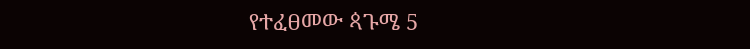የተፈፀመው ጳጉሜ 5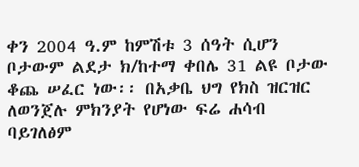ቀን 2004 ዓ.ም ከምሽቱ 3 ሰዓት ሲሆን ቦታውም ልደታ ክ/ከተማ ቀበሌ 31 ልዩ ቦታው ቆጨ ሠፈር ነው፡፡ በአቃቤ ህግ የክስ ዝርዝር ለወንጀሉ ምክንያት የሆነው ፍሬ ሐሳብ ባይገለፅም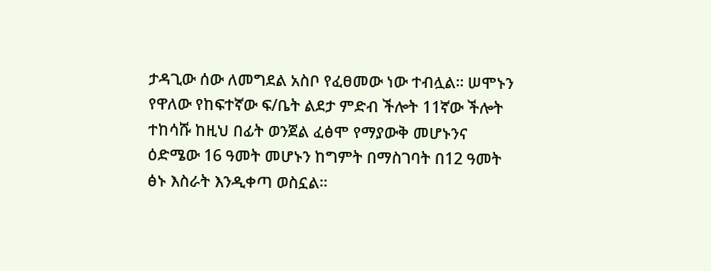ታዳጊው ሰው ለመግደል አስቦ የፈፀመው ነው ተብሏል፡፡ ሠሞኑን የዋለው የከፍተኛው ፍ/ቤት ልደታ ምድብ ችሎት 11ኛው ችሎት ተከሳሹ ከዚህ በፊት ወንጀል ፈፅሞ የማያውቅ መሆኑንና ዕድሜው 16 ዓመት መሆኑን ከግምት በማስገባት በ12 ዓመት ፅኑ እስራት እንዲቀጣ ወስኗል፡፡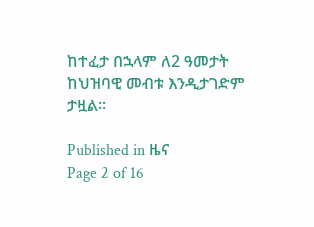ከተፈታ በኋላም ለ2 ዓመታት ከህዝባዊ መብቱ እንዲታገድም ታዟል፡፡

Published in ዜና
Page 2 of 16